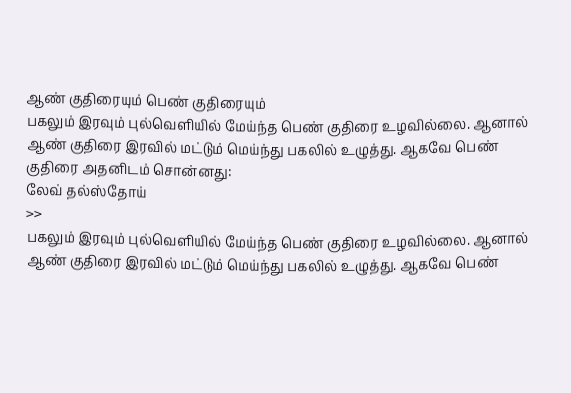ஆண் குதிரையும் பெண் குதிரையும்
பகலும் இரவும் புல்வெளியில் மேய்ந்த பெண் குதிரை உழவில்லை. ஆனால் ஆண் குதிரை இரவில் மட்டும் மெய்ந்து பகலில் உழுத்து. ஆகவே பெண் குதிரை அதனிடம் சொன்னது:
லேவ் தல்ஸ்தோய்
>>
பகலும் இரவும் புல்வெளியில் மேய்ந்த பெண் குதிரை உழவில்லை. ஆனால் ஆண் குதிரை இரவில் மட்டும் மெய்ந்து பகலில் உழுத்து. ஆகவே பெண்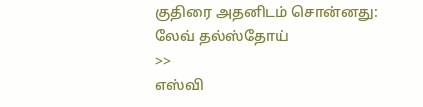குதிரை அதனிடம் சொன்னது:
லேவ் தல்ஸ்தோய்
>>
எஸ்வி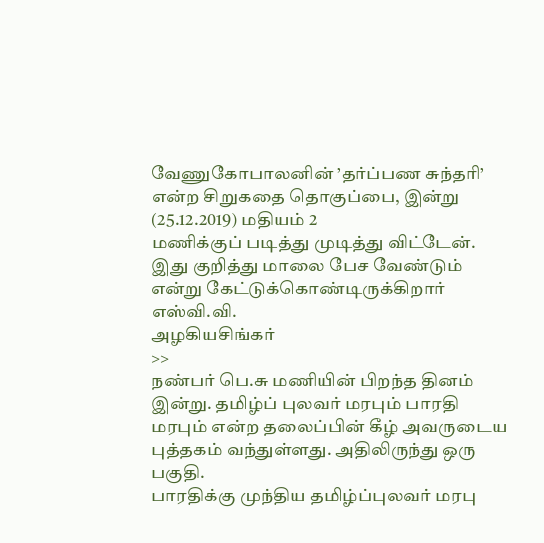வேணுகோபாலனின் ’தர்ப்பண சுந்தரி’ என்ற சிறுகதை தொகுப்பை, இன்று (25.12.2019) மதியம் 2
மணிக்குப் படித்து முடித்து விட்டேன். இது குறித்து மாலை பேச வேண்டும் என்று கேட்டுக்கொண்டிருக்கிறார் எஸ்வி.வி.
அழகியசிங்கர்
>>
நண்பர் பெ.சு மணியின் பிறந்த தினம் இன்று. தமிழ்ப் புலவர் மரபும் பாரதி மரபும் என்ற தலைப்பின் கீழ் அவருடைய புத்தகம் வந்துள்ளது. அதிலிருந்து ஒரு பகுதி.
பாரதிக்கு முந்திய தமிழ்ப்புலவர் மரபு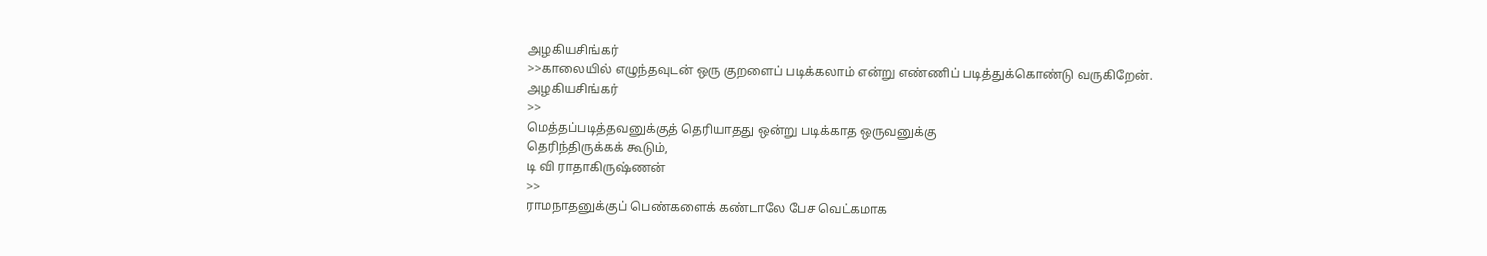அழகியசிங்கர்
>>காலையில் எழுந்தவுடன் ஒரு குறளைப் படிக்கலாம் என்று எண்ணிப் படித்துக்கொண்டு வருகிறேன்.
அழகியசிங்கர்
>>
மெத்தப்படித்தவனுக்குத் தெரியாதது ஒன்று படிக்காத ஒருவனுக்கு
தெரிந்திருக்கக் கூடும்,
டி வி ராதாகிருஷ்ணன்
>>
ராமநாதனுக்குப் பெண்களைக் கண்டாலே பேச வெட்கமாக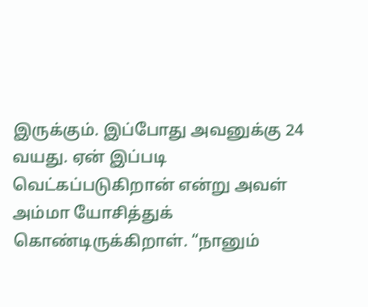இருக்கும். இப்போது அவனுக்கு 24 வயது. ஏன் இப்படி வெட்கப்படுகிறான் என்று அவள் அம்மா யோசித்துக் கொண்டிருக்கிறாள். “நானும்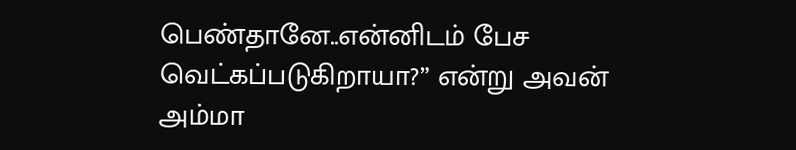பெண்தானே..என்னிடம் பேச வெட்கப்படுகிறாயா?” என்று அவன் அம்மா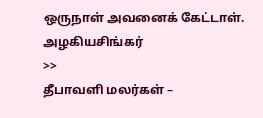ஒருநாள் அவனைக் கேட்டாள்.
அழகியசிங்கர்
>>
தீபாவளி மலர்கள் –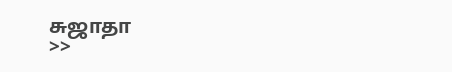சுஜாதா
>>